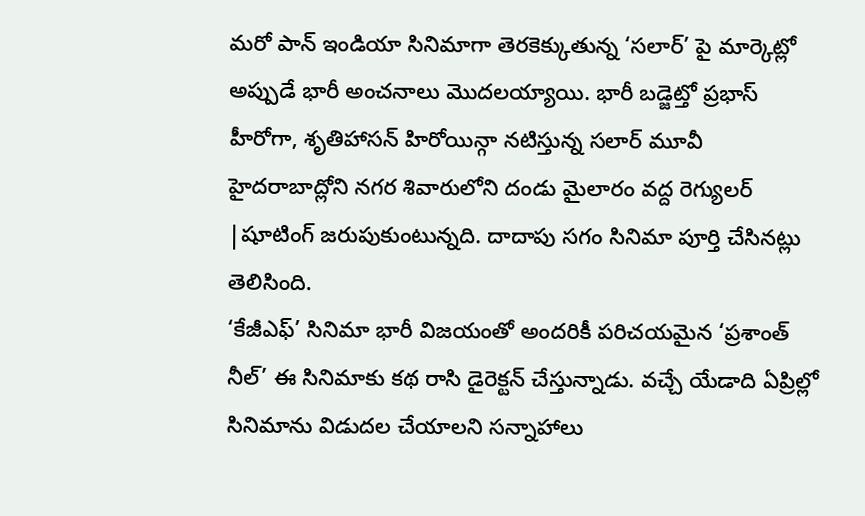మరో పాన్ ఇండియా సినిమాగా తెరకెక్కుతున్న ‘సలార్’ పై మార్కెట్లో అప్పుడే భారీ అంచనాలు మొదలయ్యాయి. భారీ బడ్జెట్తో ప్రభాస్ హీరోగా, శృతిహాసన్ హిరోయిన్గా నటిస్తున్న సలార్ మూవీ హైదరాబాద్లోని నగర శివారులోని దండు మైలారం వద్ద రెగ్యులర్ |షూటింగ్ జరుపుకుంటున్నది. దాదాపు సగం సినిమా పూర్తి చేసినట్లు తెలిసింది.
‘కేజీఎఫ్’ సినిమా భారీ విజయంతో అందరికీ పరిచయమైన ‘ప్రశాంత్ నీల్’ ఈ సినిమాకు కథ రాసి డైరెక్టన్ చేస్తున్నాడు. వచ్చే యేడాది ఏప్రిల్లో సినిమాను విడుదల చేయాలని సన్నాహాలు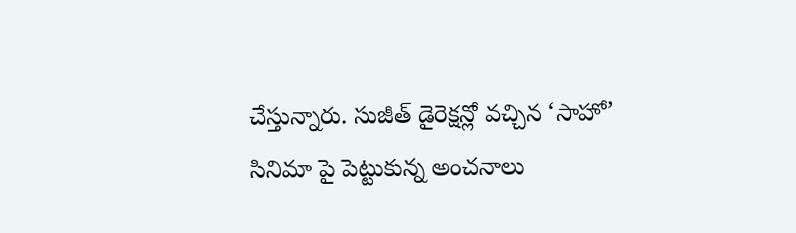చేస్తున్నారు. సుజీత్ డైరెక్షన్లో వచ్చిన ‘సాహో’ సినిమా పై పెట్టుకున్న అంచనాలు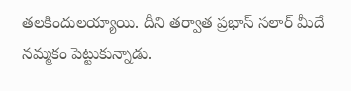తలకిందులయ్యాయి. దీని తర్వాత ప్రభాస్ సలార్ మీదే నమ్మకం పెట్టుకున్నాడు.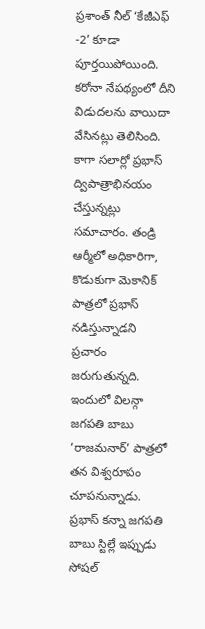ప్రశాంత్ నీల్ ‘కేజీఎఫ్ -2’ కూడా పూర్తయిపోయింది. కరోనా నేపథ్యంలో దీని విడుదలను వాయిదా వేసినట్లు తెలిసింది. కాగా సలార్లో ప్రభాస్ ద్విపాత్రాభినయం చేస్తున్నట్లు సమాచారం. తండ్రి ఆర్మీలో అధికారిగా, కొడుకుగా మెకానిక్ పాత్రలో ప్రభాస్ నడిస్తున్నాడని ప్రచారం జరుగుతున్నది. ఇందులో విలన్గా జగపతి బాబు ‘రాజమనార్’ పాత్రలో తన విశ్వరూపం చూపనున్నాడు. ప్రభాస్ కన్నా జగపతి బాబు స్టిల్లే ఇప్పుడు సోషల్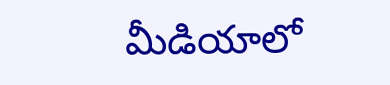మీడియాలో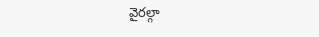వైరల్గా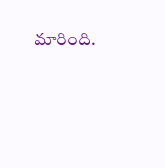మారింది.